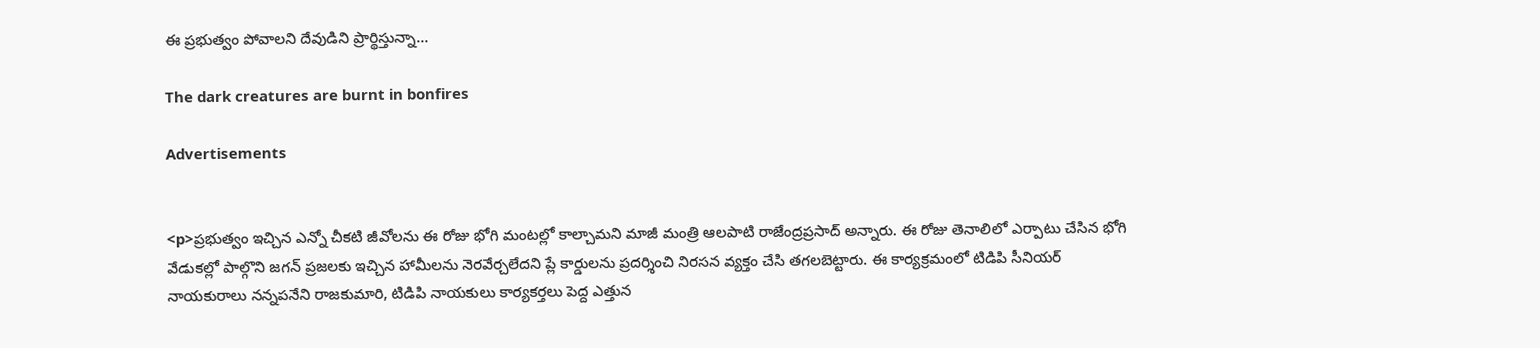ఈ ప్రభుత్వం పోవాలని దేవుడిని ప్రార్థిస్తున్నా…

The dark creatures are burnt in bonfires

Advertisements


<p>ప్రభుత్వం ఇచ్చిన ఎన్నో చీకటి జీవోలను ఈ రోజు భోగి మంటల్లో కాల్చామని మాజీ మంత్రి ఆలపాటి రాజేంద్రప్రసాద్ అన్నారు. ఈ రోజు తెనాలిలో ఎర్పాటు చేసిన భోగి వేడుకల్లో పాల్గొని జగన్ ప్రజలకు ఇచ్చిన హామీలను నెరవేర్చలేదని ప్లే కార్డులను ప్రదర్శించి నిరసన వ్యక్తం చేసి తగలబెట్టారు. ఈ కార్యక్రమంలో టిడిపి సీనియర్ నాయకురాలు నన్నపనేని రాజకుమారి, టిడిపి నాయకులు కార్యకర్తలు పెద్ద ఎత్తున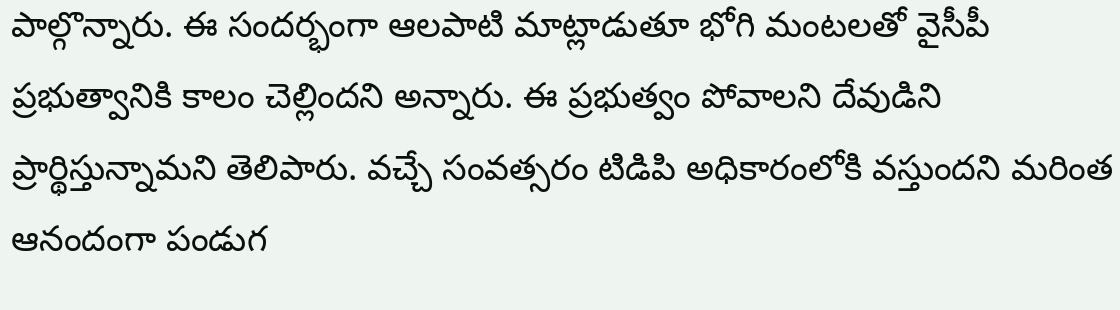పాల్గొన్నారు. ఈ సందర్భంగా ఆలపాటి మాట్లాడుతూ భోగి మంటలతో వైసీపీ ప్రభుత్వానికి కాలం చెల్లిందని అన్నారు. ఈ ప్రభుత్వం పోవాలని దేవుడిని ప్రార్థిస్తున్నామని తెలిపారు. వచ్చే సంవత్సరం టిడిపి అధికారంలోకి వస్తుందని మరింత ఆనందంగా పండుగ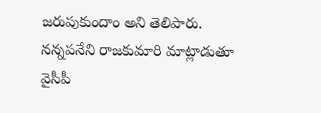జరుపుకుందాం అని తెలిపారు. నన్నపనేని రాజకుమారి మాట్లాడుతూ వైసీపీ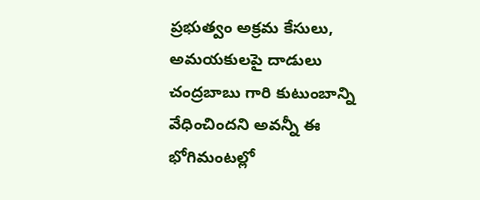ప్రభుత్వం అక్రమ కేసులు, అమయకులపై దాడులు చంద్రబాబు గారి కుటుంబాన్ని వేధించిందని అవన్నీ ఈ భోగిమంటల్లో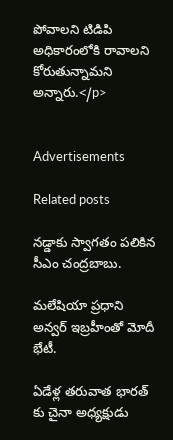పోవాలని టిడిపి అధికారంలోకి రావాలని కోరుతున్నామని అన్నారు.</p>


Advertisements

Related posts

నడ్డాకు స్వాగతం పలికిన సీఎం చంద్రబాబు.

మలేషియా ప్రధాని అన్వర్ ఇబ్రహీంతో మోదీ భేటీ.

ఏడేళ్ల తరువాత భారత్ కు చైనా అధ్యక్షుడు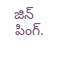జిన్ పింగ్.